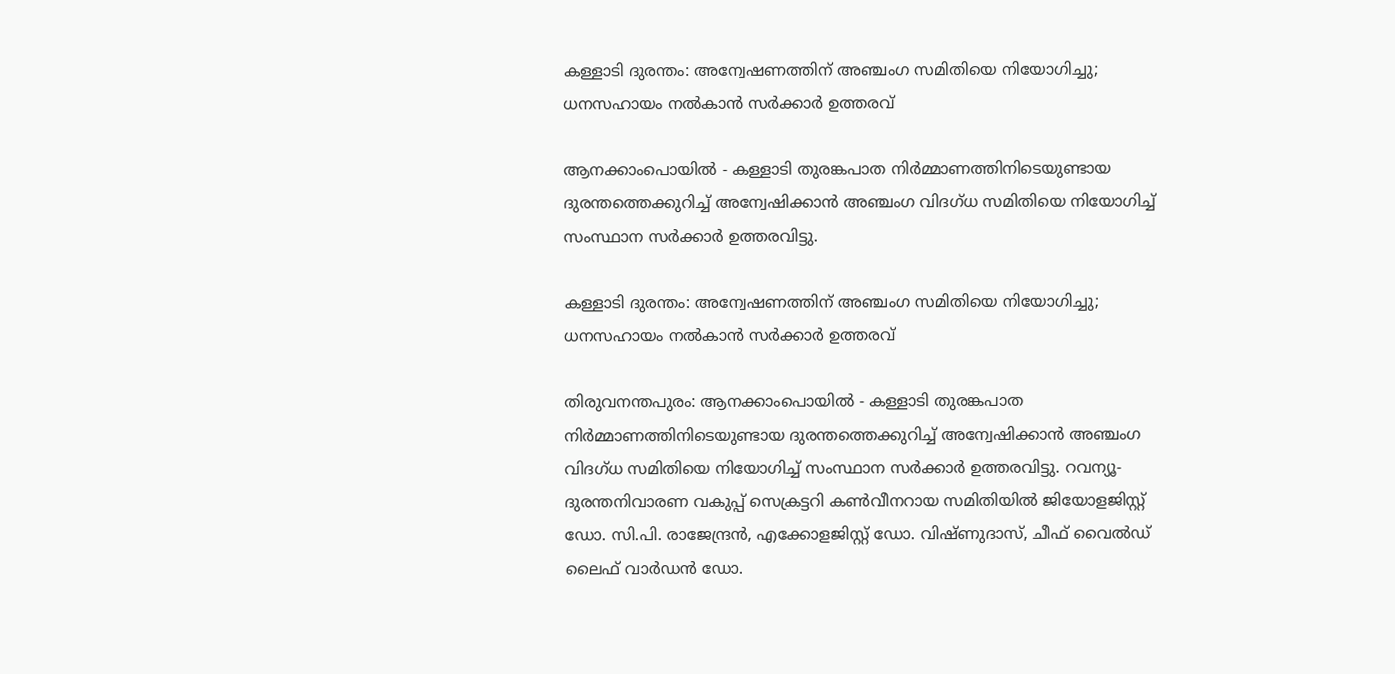കള്ളാടി ദുരന്തം: അന്വേഷണത്തിന് അഞ്ചംഗ സമിതിയെ നിയോഗിച്ചു; ധനസഹായം നല്‍കാന്‍ സര്‍ക്കാര്‍ ഉത്തരവ്

ആനക്കാംപൊയില്‍ - കള്ളാടി തുരങ്കപാത നിര്‍മ്മാണത്തിനിടെയുണ്ടായ ദുരന്തത്തെക്കുറിച്ച് അന്വേഷിക്കാന്‍ അഞ്ചംഗ വിദഗ്ധ സമിതിയെ നിയോഗിച്ച് സംസ്ഥാന സര്‍ക്കാര്‍ ഉത്തരവിട്ടു.

കള്ളാടി ദുരന്തം: അന്വേഷണത്തിന് അഞ്ചംഗ സമിതിയെ നിയോഗിച്ചു; ധനസഹായം നല്‍കാന്‍ സര്‍ക്കാര്‍ ഉത്തരവ്

തിരുവനന്തപുരം: ആനക്കാംപൊയില്‍ - കള്ളാടി തുരങ്കപാത നിര്‍മ്മാണത്തിനിടെയുണ്ടായ ദുരന്തത്തെക്കുറിച്ച് അന്വേഷിക്കാന്‍ അഞ്ചംഗ വിദഗ്ധ സമിതിയെ നിയോഗിച്ച് സംസ്ഥാന സര്‍ക്കാര്‍ ഉത്തരവിട്ടു. റവന്യൂ-ദുരന്തനിവാരണ വകുപ്പ് സെക്രട്ടറി കണ്‍വീനറായ സമിതിയില്‍ ജിയോളജിസ്റ്റ് ഡോ. സി.പി. രാജേന്ദ്രന്‍, എക്കോളജിസ്റ്റ് ഡോ. വിഷ്ണുദാസ്, ചീഫ് വൈല്‍ഡ് ലൈഫ് വാര്‍ഡന്‍ ഡോ.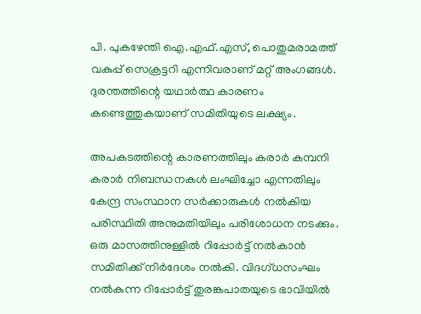പി. പുകഴേന്തി ഐ.എഫ്.എസ്, പൊതുമരാമത്ത് വകുപ്പ് സെക്രട്ടറി എന്നിവരാണ് മറ്റ് അംഗങ്ങള്‍. ദുരന്തത്തിന്റെ യഥാര്‍ത്ഥ കാരണം കണ്ടെത്തുകയാണ് സമിതിയുടെ ലക്ഷ്യം.

അപകടത്തിന്റെ കാരണത്തിലും കരാര്‍ കമ്പനി കരാര്‍ നിബന്ധനകള്‍ ലംഘിച്ചോ എന്നതിലും കേന്ദ്ര സംസ്ഥാന സര്‍ക്കാരുകള്‍ നല്‍കിയ പരിസ്ഥിതി അനുമതിയിലും പരിശോധന നടക്കും. ഒരു മാസത്തിനുള്ളില്‍ റിപ്പോര്‍ട്ട് നല്‍കാന്‍ സമിതിക്ക് നിര്‍ദേശം നല്‍കി. വിദഗ്ധസംഘം നല്‍കുന്ന റിപ്പോര്‍ട്ട് തുരങ്കപാതയുടെ ഭാവിയില്‍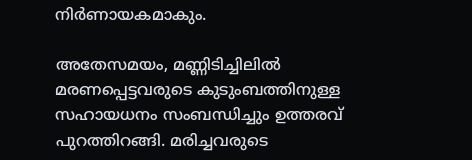നിര്‍ണായകമാകും.

അതേസമയം, മണ്ണിടിച്ചിലില്‍ മരണപ്പെട്ടവരുടെ കുടുംബത്തിനുള്ള സഹായധനം സംബന്ധിച്ചും ഉത്തരവ് പുറത്തിറങ്ങി. മരിച്ചവരുടെ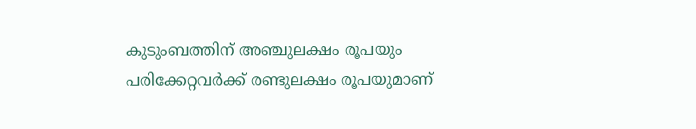കുടുംബത്തിന് അഞ്ചുലക്ഷം രൂപയും പരിക്കേറ്റവര്‍ക്ക് രണ്ടുലക്ഷം രൂപയുമാണ്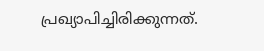പ്രഖ്യാപിച്ചിരിക്കുന്നത്.